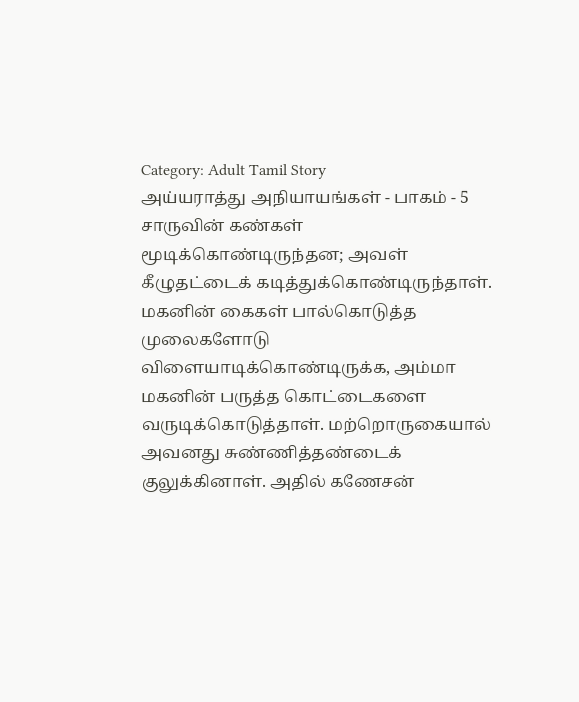Category: Adult Tamil Story
அய்யராத்து அநியாயங்கள் - பாகம் - 5
சாருவின் கண்கள் மூடிக்கொண்டிருந்தன; அவள் கீழுதட்டைக் கடித்துக்கொண்டிருந்தாள். மகனின் கைகள் பால்கொடுத்த முலைகளோடு விளையாடிக்கொண்டிருக்க, அம்மா மகனின் பருத்த கொட்டைகளை வருடிக்கொடுத்தாள். மற்றொருகையால் அவனது சுண்ணித்தண்டைக் குலுக்கினாள். அதில் கணேசன்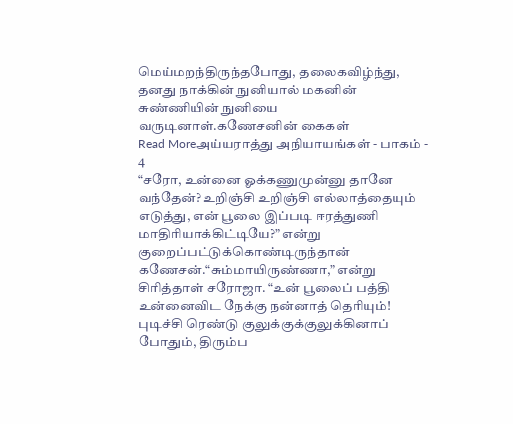மெய்மறந்திருந்தபோது, தலைகவிழ்ந்து, தனது நாக்கின் நுனியால் மகனின் சுண்ணியின் நுனியை வருடினாள்.கணேசனின் கைகள்
Read Moreஅய்யராத்து அநியாயங்கள் - பாகம் - 4
“சரோ, உன்னை ஓக்கணுமுன்னு தானே வந்தேன்? உறிஞ்சி உறிஞ்சி எல்லாத்தையும் எடுத்து, என் பூலை இப்படி ஈரத்துணி மாதிரியாக்கிட்டியே?” என்று குறைப்பட்டுக்கொண்டிருந்தான் கணேசன்.“சும்மாயிருண்ணா,” என்று சிரித்தாள் சரோஜா. “உன் பூலைப் பத்தி உன்னைவிட நேக்கு நன்னாத் தெரியும்! புடிச்சி ரெண்டு குலுக்குக்குலுக்கினாப் போதும், திரும்ப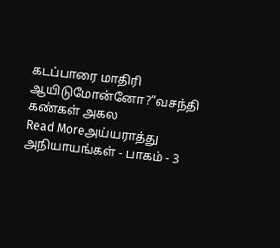கடப்பாரை மாதிரி ஆயிடுமோன்னோ?”வசந்தி கண்கள் அகல
Read Moreஅய்யராத்து அநியாயங்கள் - பாகம் - 3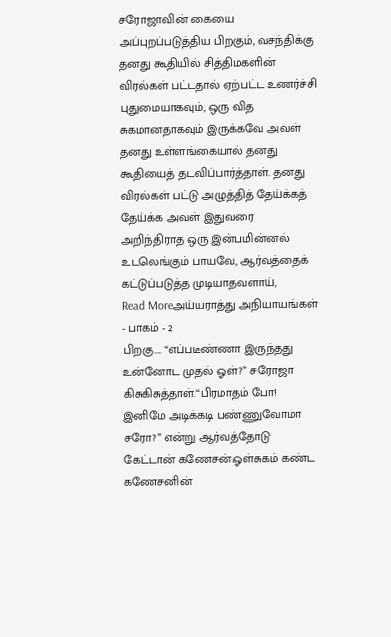சரோஜாவின் கையை அப்புறப்படுத்திய பிறகும், வசந்திக்கு தனது கூதியில் சித்திமகளின் விரல்கள் பட்டதால் ஏற்பட்ட உணர்ச்சி புதுமையாகவும், ஒரு வித சுகமானதாகவும் இருக்கவே அவள் தனது உள்ளங்கையால் தனது கூதியைத் தடவிப்பார்த்தாள். தனது விரல்கள் பட்டு அழுத்தித் தேய்க்கத் தேய்க்க அவள் இதுவரை அறிந்திராத ஒரு இன்பமின்னல் உடலெங்கும் பாயவே, ஆர்வத்தைக் கட்டுப்படுத்த முடியாதவளாய்,
Read Moreஅய்யராத்து அநியாயங்கள் - பாகம் - 2
பிறகு…. “எப்படீண்ணா இருந்தது உன்னோட முதல் ஓள்?” சரோஜா கிசுகிசுத்தாள்.“பிரமாதம் போ! இனிமே அடிக்கடி பண்ணுவோமா சரோ?” என்று ஆர்வத்தோடு கேட்டான் கணேசன்.ஓள்சுகம் கண்ட கணேசனின்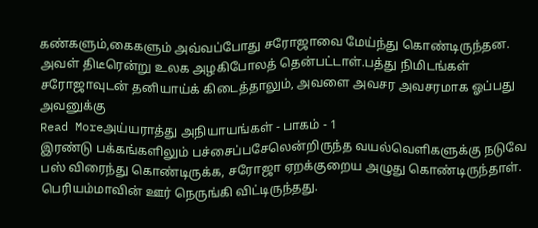கண்களும்,கைகளும் அவ்வப்போது சரோஜாவை மேய்ந்து கொண்டிருந்தன. அவள் திடீரென்று உலக அழகிபோலத் தென்பட்டாள்.பத்து நிமிடங்கள் சரோஜாவுடன் தனியாய்க் கிடைத்தாலும், அவளை அவசர அவசரமாக ஓப்பது அவனுக்கு
Read Moreஅய்யராத்து அநியாயங்கள் - பாகம் - 1
இரண்டு பக்கங்களிலும் பச்சைப்பசேலென்றிருந்த வயல்வெளிகளுக்கு நடுவே பஸ் விரைந்து கொண்டிருக்க, சரோஜா ஏறக்குறைய அழுது கொண்டிருந்தாள். பெரியம்மாவின் ஊர் நெருங்கி விட்டிருந்தது.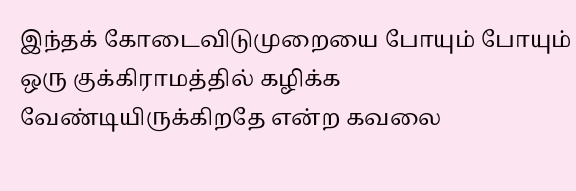இந்தக் கோடைவிடுமுறையை போயும் போயும் ஒரு குக்கிராமத்தில் கழிக்க வேண்டியிருக்கிறதே என்ற கவலை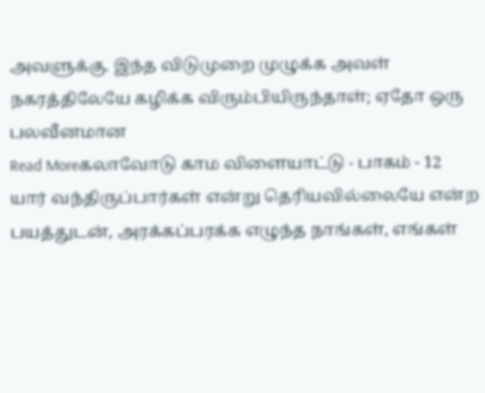அவளுக்கு. இந்த விடுமுறை முழுக்க அவள் நகரத்திலேயே கழிக்க விரும்பியிருந்தாள்; ஏதோ ஒரு பலவீனமான
Read Moreகலாவோடு காம விளையாட்டு - பாகம் - 12
யார் வந்திருப்பார்கள் என்று தெரியவில்லையே என்ற பயத்துடன், அரக்கப்பரக்க எழுந்த நாங்கள், எங்கள்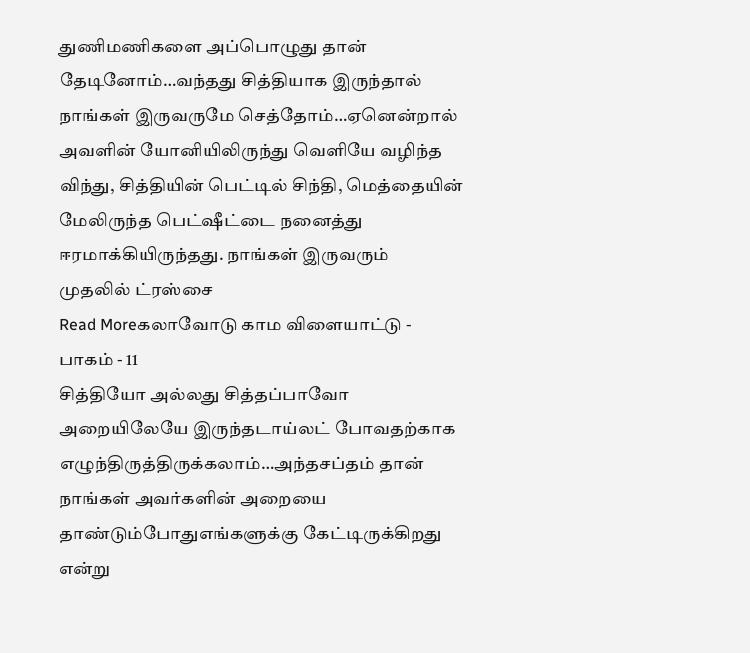துணிமணிகளை அப்பொழுது தான் தேடினோம்…வந்தது சித்தியாக இருந்தால் நாங்கள் இருவருமே செத்தோம்…ஏனென்றால் அவளின் யோனியிலிருந்து வெளியே வழிந்த விந்து, சித்தியின் பெட்டில் சிந்தி, மெத்தையின் மேலிருந்த பெட்ஷீட்டை நனைத்து ஈரமாக்கியிருந்தது. நாங்கள் இருவரும் முதலில் ட்ரஸ்சை
Read Moreகலாவோடு காம விளையாட்டு - பாகம் - 11
சித்தியோ அல்லது சித்தப்பாவோ அறையிலேயே இருந்தடாய்லட் போவதற்காக எழுந்திருத்திருக்கலாம்…அந்தசப்தம் தான் நாங்கள் அவர்களின் அறையை தாண்டும்போதுஎங்களுக்கு கேட்டிருக்கிறது என்று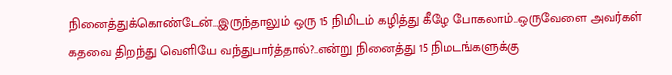நினைத்துக்கொண்டேன்…இருந்தாலும் ஒரு 15 நிமிடம் கழித்து கீழே போகலாம்..ஒருவேளை அவர்கள் கதவை திறந்து வெளியே வந்துபார்த்தால்?..என்று நினைத்து 15 நிமடங்களுக்கு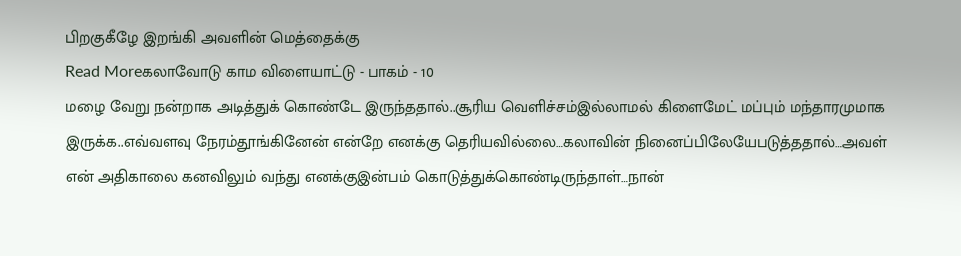பிறகுகீழே இறங்கி அவளின் மெத்தைக்கு
Read Moreகலாவோடு காம விளையாட்டு - பாகம் - 10
மழை வேறு நன்றாக அடித்துக் கொண்டே இருந்ததால்..சூரிய வெளிச்சம்இல்லாமல் கிளைமேட் மப்பும் மந்தாரமுமாக இருக்க..எவ்வளவு நேரம்தூங்கினேன் என்றே எனக்கு தெரியவில்லை…கலாவின் நினைப்பிலேயேபடுத்ததால்…அவள் என் அதிகாலை கனவிலும் வந்து எனக்குஇன்பம் கொடுத்துக்கொண்டிருந்தாள்…நான்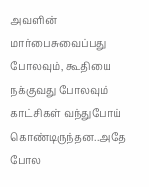அவளின் மார்பைசுவைப்பது போலவும், கூதியை நக்குவது போலவும் காட்சிகள் வந்துபோய் கொண்டிருந்தன..அதே போல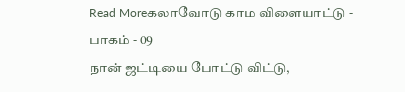Read Moreகலாவோடு காம விளையாட்டு - பாகம் - 09
நான் ஜட்டியை போட்டு விட்டு,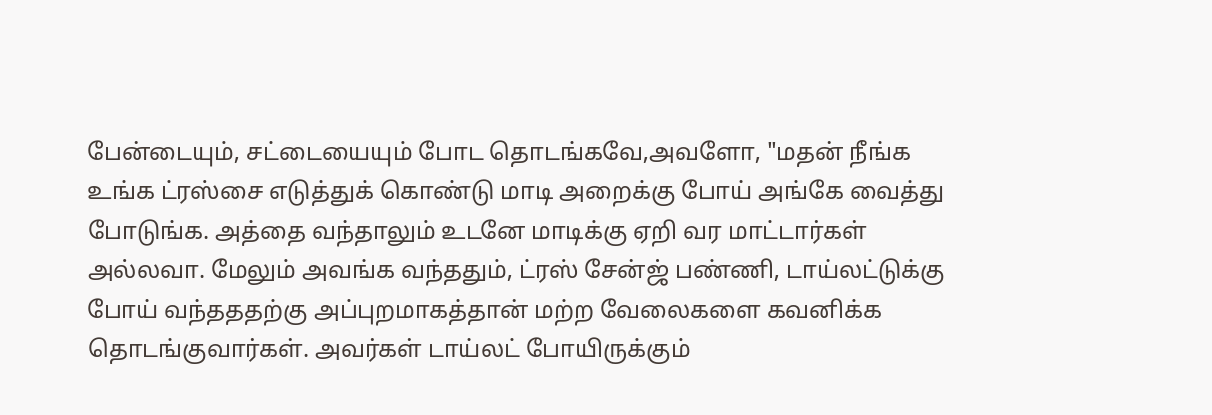பேன்டையும், சட்டையையும் போட தொடங்கவே,அவளோ, "மதன் நீங்க உங்க ட்ரஸ்சை எடுத்துக் கொண்டு மாடி அறைக்கு போய் அங்கே வைத்து போடுங்க. அத்தை வந்தாலும் உடனே மாடிக்கு ஏறி வர மாட்டார்கள் அல்லவா. மேலும் அவங்க வந்ததும், ட்ரஸ் சேன்ஜ் பண்ணி, டாய்லட்டுக்கு போய் வந்தததற்கு அப்புறமாகத்தான் மற்ற வேலைகளை கவனிக்க தொடங்குவார்கள். அவர்கள் டாய்லட் போயிருக்கும்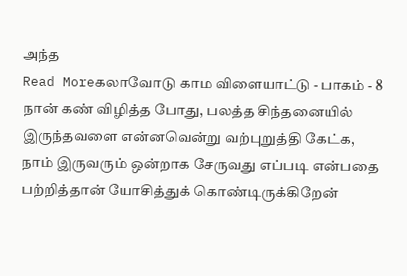அந்த
Read Moreகலாவோடு காம விளையாட்டு - பாகம் - 8
நான் கண் விழித்த போது, பலத்த சிந்தனையில் இருந்தவளை என்னவென்று வற்புறுத்தி கேட்க, நாம் இருவரும் ஒன்றாக சேருவது எப்படி என்பதை பற்றித்தான் யோசித்துக் கொண்டிருக்கிறேன்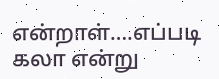என்றாள்….எப்படி கலா என்று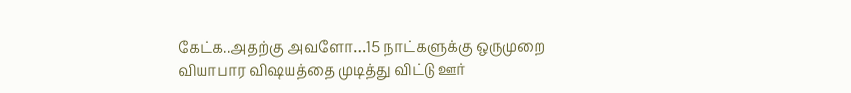கேட்க..அதற்கு அவளோ…15 நாட்களுக்கு ஒருமுறை வியாபார விஷயத்தை முடித்து விட்டு ஊர்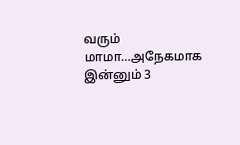வரும் மாமா…அநேகமாக இன்னும் 3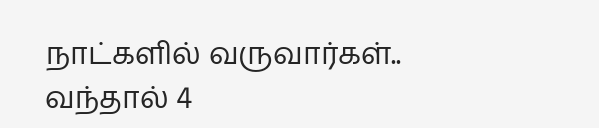நாட்களில் வருவார்கள்.. வந்தால் 4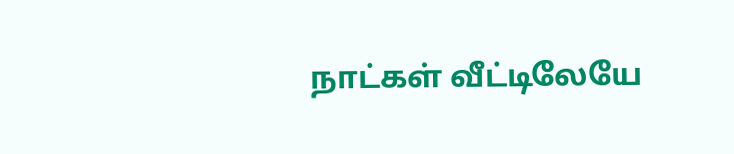நாட்கள் வீட்டிலேயே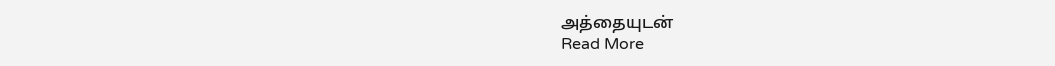அத்தையுடன்
Read More